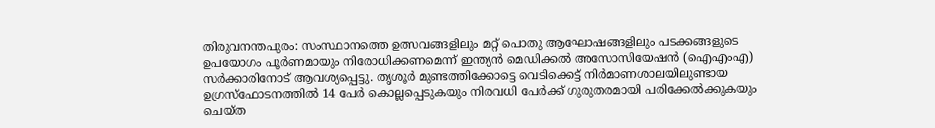തിരുവനന്തപുരം: സംസ്ഥാനത്തെ ഉത്സവങ്ങളിലും മറ്റ് പൊതു ആഘോഷങ്ങളിലും പടക്കങ്ങളുടെ ഉപയോഗം പൂർണമായും നിരോധിക്കണമെന്ന് ഇന്ത്യൻ മെഡിക്കൽ അസോസിയേഷൻ (ഐഎംഎ) സർക്കാരിനോട് ആവശ്യപ്പെട്ടു. തൃശൂർ മുണ്ടത്തിക്കോട്ടെ വെടിക്കെട്ട് നിർമാണശാലയിലുണ്ടായ ഉഗ്രസ്ഫോടനത്തിൽ 14 പേർ കൊല്ലപ്പെടുകയും നിരവധി പേർക്ക് ഗുരുതരമായി പരിക്കേൽക്കുകയും ചെയ്ത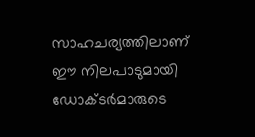സാഹചര്യത്തിലാണ് ഈ നിലപാടുമായി ഡോക്ടർമാരുടെ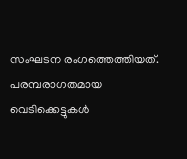സംഘടന രംഗത്തെത്തിയത്.
പരമ്പരാഗതമായ വെടിക്കെട്ടുകൾ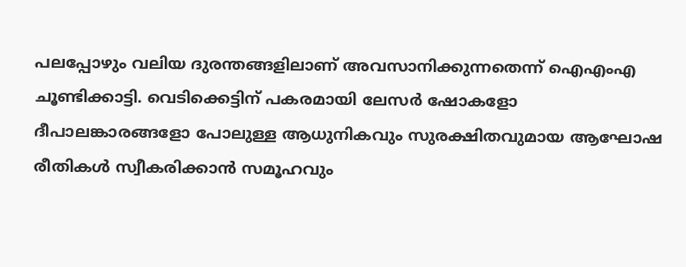പലപ്പോഴും വലിയ ദുരന്തങ്ങളിലാണ് അവസാനിക്കുന്നതെന്ന് ഐഎംഎ ചൂണ്ടിക്കാട്ടി. വെടിക്കെട്ടിന് പകരമായി ലേസർ ഷോകളോ ദീപാലങ്കാരങ്ങളോ പോലുള്ള ആധുനികവും സുരക്ഷിതവുമായ ആഘോഷ രീതികൾ സ്വീകരിക്കാൻ സമൂഹവും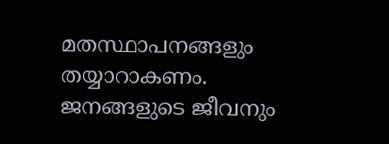മതസ്ഥാപനങ്ങളും തയ്യാറാകണം. ജനങ്ങളുടെ ജീവനും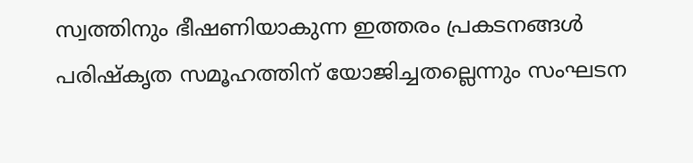സ്വത്തിനും ഭീഷണിയാകുന്ന ഇത്തരം പ്രകടനങ്ങൾ പരിഷ്കൃത സമൂഹത്തിന് യോജിച്ചതല്ലെന്നും സംഘടന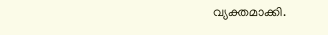വ്യക്തമാക്കി.